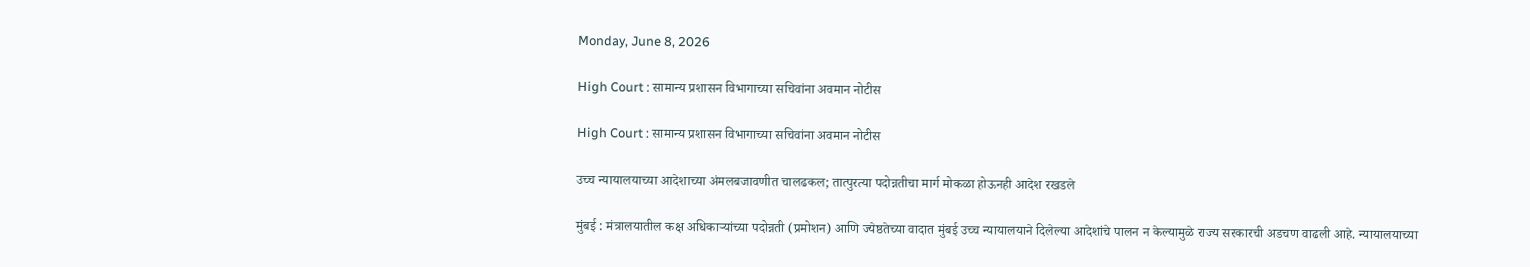Monday, June 8, 2026

High Court : सामान्य प्रशासन विभागाच्या सचिवांना अवमान नोटीस

High Court : सामान्य प्रशासन विभागाच्या सचिवांना अवमान नोटीस

उच्च न्यायालयाच्या आदेशाच्या अंमलबजावणीत चालढकल; तात्पुरत्या पदोन्नतीचा मार्ग मोकळा होऊनही आदेश रखडले

मुंबई : मंत्रालयातील कक्ष अधिकाऱ्यांच्या पदोन्नती (प्रमोशन) आणि ज्येष्ठतेच्या वादात मुंबई उच्च न्यायालयाने दिलेल्या आदेशांचे पालन न केल्यामुळे राज्य सरकारची अडचण वाढली आहे. न्यायालयाच्या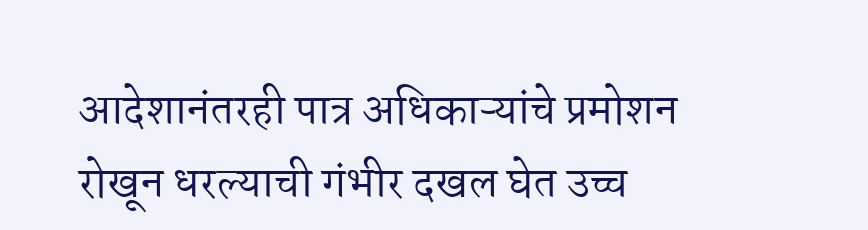आदेशानंतरही पात्र अधिकाऱ्यांचे प्रमोशन रोखून धरल्याची गंभीर दखल घेत उच्च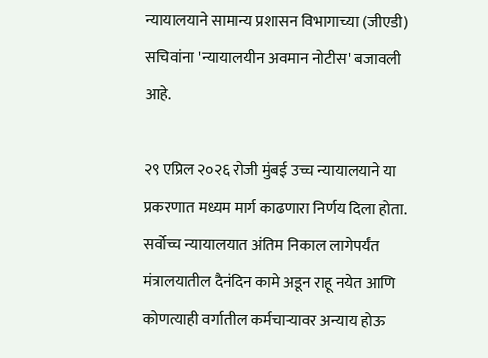न्यायालयाने सामान्य प्रशासन विभागाच्या (जीएडी) सचिवांना 'न्यायालयीन अवमान नोटीस' बजावली आहे.

२९ एप्रिल २०२६ रोजी मुंबई उच्च न्यायालयाने या प्रकरणात मध्यम मार्ग काढणारा निर्णय दिला होता. सर्वोच्च न्यायालयात अंतिम निकाल लागेपर्यंत मंत्रालयातील दैनंदिन कामे अडून राहू नयेत आणि कोणत्याही वर्गातील कर्मचाऱ्यावर अन्याय होऊ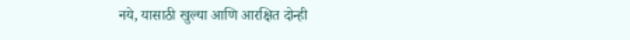नये, यासाठी खुल्या आणि आरक्षित दोन्ही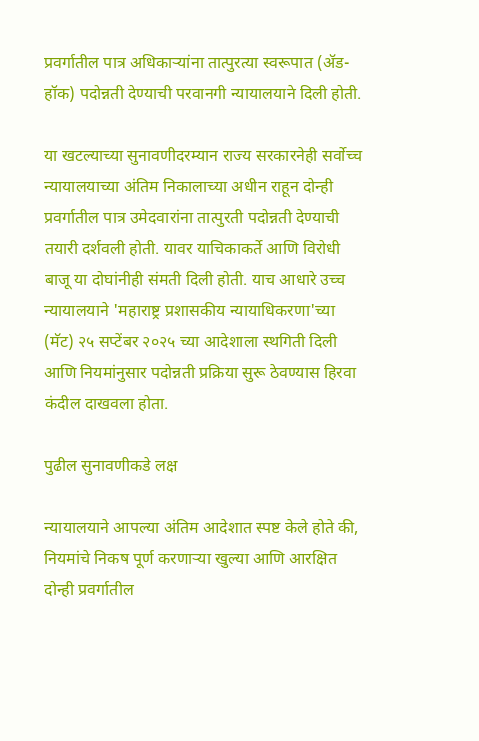प्रवर्गातील पात्र अधिकाऱ्यांना तात्पुरत्या स्वरूपात (ॲड-हॉक) पदोन्नती देण्याची परवानगी न्यायालयाने दिली होती.

या खटल्याच्या सुनावणीदरम्यान राज्य सरकारनेही सर्वोच्च न्यायालयाच्या अंतिम निकालाच्या अधीन राहून दोन्ही प्रवर्गातील पात्र उमेदवारांना तात्पुरती पदोन्नती देण्याची तयारी दर्शवली होती. यावर याचिकाकर्ते आणि विरोधी बाजू या दोघांनीही संमती दिली होती. याच आधारे उच्च न्यायालयाने 'महाराष्ट्र प्रशासकीय न्यायाधिकरणा'च्या (मॅट) २५ सप्टेंबर २०२५ च्या आदेशाला स्थगिती दिली आणि नियमांनुसार पदोन्नती प्रक्रिया सुरू ठेवण्यास हिरवा कंदील दाखवला होता.

पुढील सुनावणीकडे लक्ष

न्यायालयाने आपल्या अंतिम आदेशात स्पष्ट केले होते की, नियमांचे निकष पूर्ण करणाऱ्या खुल्या आणि आरक्षित दोन्ही प्रवर्गातील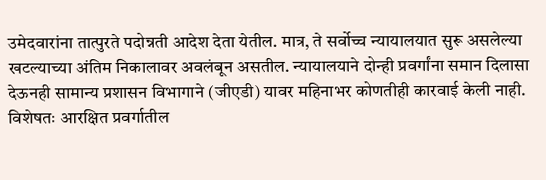उमेदवारांना तात्पुरते पदोन्नती आदेश देता येतील. मात्र, ते सर्वोच्च न्यायालयात सुरू असलेल्या खटल्याच्या अंतिम निकालावर अवलंबून असतील. न्यायालयाने दोन्ही प्रवर्गांना समान दिलासा देऊनही सामान्य प्रशासन विभागाने (जीएडी) यावर महिनाभर कोणतीही कारवाई केली नाही. विशेषतः आरक्षित प्रवर्गातील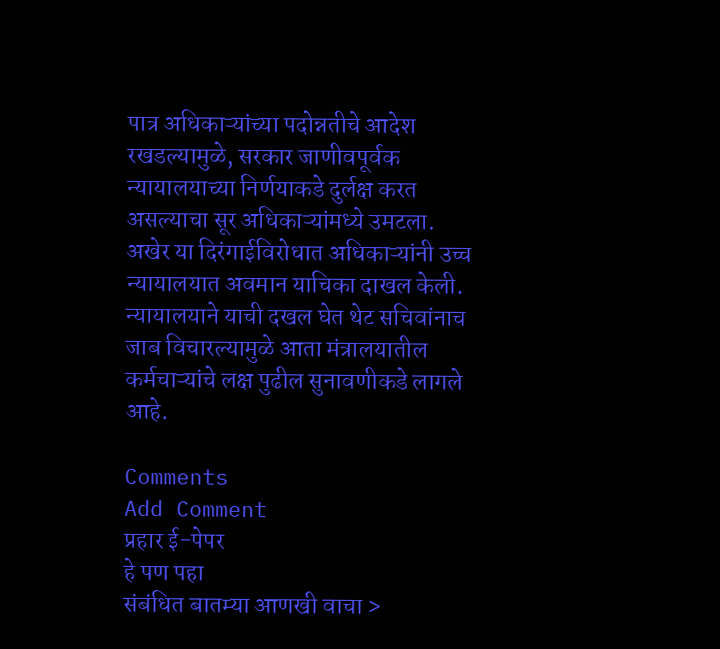पात्र अधिकाऱ्यांच्या पदोन्नतीचे आदेश रखडल्यामुळे, सरकार जाणीवपूर्वक न्यायालयाच्या निर्णयाकडे दुर्लक्ष करत असल्याचा सूर अधिकाऱ्यांमध्ये उमटला. अखेर या दिरंगाईविरोधात अधिकाऱ्यांनी उच्च न्यायालयात अवमान याचिका दाखल केली. न्यायालयाने याची दखल घेत थेट सचिवांनाच जाब विचारल्यामुळे आता मंत्रालयातील कर्मचाऱ्यांचे लक्ष पुढील सुनावणीकडे लागले आहे.

Comments
Add Comment
प्रहार ई-पेपर
हे पण पहा
संबंधित बातम्या आणखी वाचा >